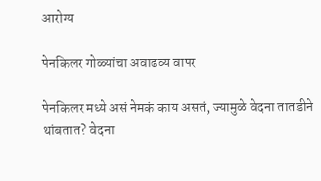आरोग्य

पेनकिलर गोळ्यांचा अवाढव्य वापर

पेनकिलर मध्ये असं नेमकं काय असतं, ज्यामुळे वेदना तातडीने थांबतात? वेदना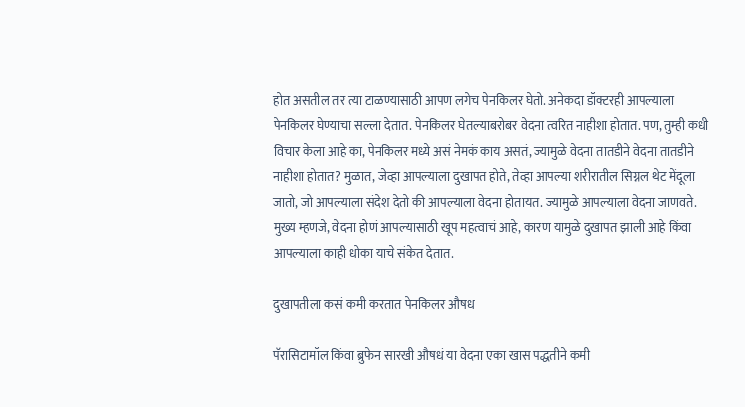होत असतील तर त्या टाळण्यासाठी आपण लगेच पेनकिलर घेतो. अनेकदा डॉक्टरही आपल्याला पेनकिलर घेण्याचा सल्ला देतात. पेनकिलर घेतल्याबरोबर वेदना त्वरित नाहीशा होतात. पण, तुम्ही कधी विचार केला आहे का, पेनकिलर मध्ये असं नेमकं काय असतं, ज्यामुळे वेदना तातडीने वेदना तातडीने नाहीशा होतात? मुळात, जेव्हा आपल्याला दुखापत होते, तेव्हा आपल्या शरीरातील सिग्नल थेट मेंदूला जातो, जो आपल्याला संदेश देतो की आपल्याला वेदना होतायत. ज्यामुळे आपल्याला वेदना जाणवते. मुख्य म्हणजे, वेदना होणं आपल्यासाठी खूप महत्वाचं आहे, कारण यामुळे दुखापत झाली आहे किंवा आपल्याला काही धोका याचे संकेत देतात.

दुखापतीला कसं कमी करतात पेनकिलर औषध

पॅरासिटामॉल किंवा ब्रुफेन सारखी औषधं या वेदना एका खास पद्धतीने कमी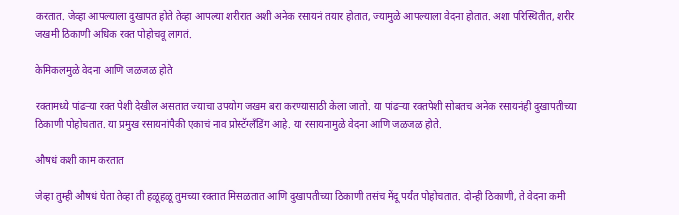करतात. जेव्हा आपल्याला दुखापत होते तेव्हा आपल्या शरीरात अशी अनेक रसायनं तयार होतात, ज्यामुळे आपल्याला वेदना होतात. अशा परिस्थितीत, शरीर जखमी ठिकाणी अधिक रक्त पोहोचवू लागतं.

केमिकलमुळे वेदना आणि जळजळ होते

रक्तामध्ये पांढऱ्या रक्त पेशी देखील असतात ज्याचा उपयोग जखम बरा करण्यासाठी केला जातो. या पांढऱ्या रक्तपेशी सोबतच अनेक रसायनंही दुखापतीच्या ठिकाणी पोहोचतात. या प्रमुख रसायनांपैकी एकाचं नाव प्रोस्टॅग्लॅंडिंग आहे. या रसायनामुळे वेदना आणि जळजळ होते.

औषधं कशी काम करतात

जेव्हा तुम्ही औषधं घेता तेव्हा ती हळूहळू तुमच्या रक्तात मिसळतात आणि दुखापतीच्या ठिकाणी तसंच मेंदू पर्यंत पोहोचतात. दोन्ही ठिकाणी, ते वेदना कमी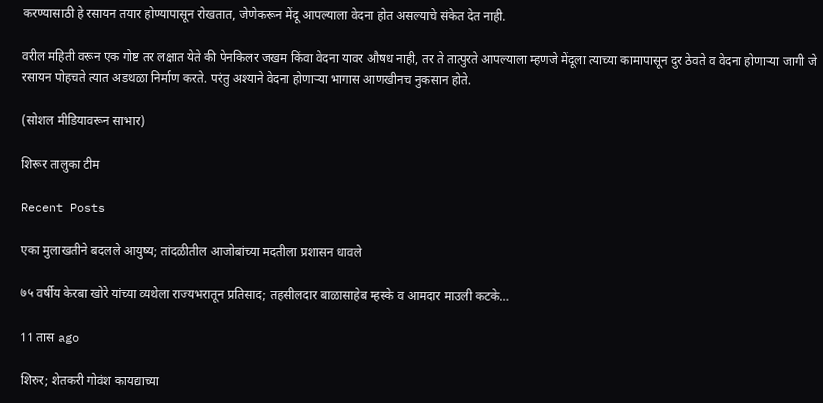करण्यासाठी हे रसायन तयार होण्यापासून रोखतात, जेणेकरून मेंदू आपल्याला वेदना होत असल्याचे संकेत देत नाही.

वरील महिती वरून एक गोष्ट तर लक्षात येते की पेनकिलर जखम किंवा वेदना यावर औषध नाही, तर ते तात्पुरते आपल्याला म्हणजे मेंदूला त्याच्या कामापासून दुर ठेवते व वेदना होणाऱ्या जागी जे रसायन पोहचते त्यात अडथळा निर्माण करते. परंतु अश्याने वेदना होणाऱ्या भागास आणखीनच नुकसान होते.

(सोशल मीडियावरून साभार)

शिरूर तालुका टीम

Recent Posts

एका मुलाखतीने बदलले आयुष्य; तांदळीतील आजोबांच्या मदतीला प्रशासन धावले

७५ वर्षीय केरबा खोरे यांच्या व्यथेला राज्यभरातून प्रतिसाद; तहसीलदार बाळासाहेब म्हस्के व आमदार माउली कटके…

11 तास ago

शिरुर; शेतकरी गोवंश कायद्याच्या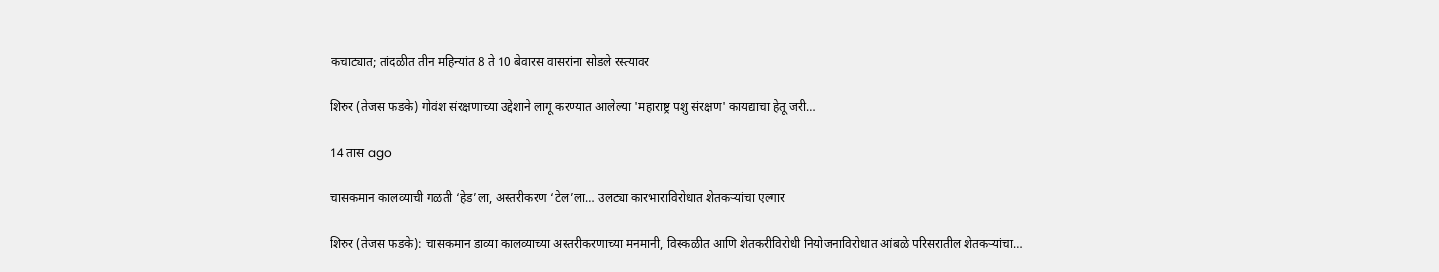कचाट्यात; तांदळीत तीन महिन्यांत 8 ते 10 बेवारस वासरांना सोडले रस्त्यावर

शिरुर (तेजस फडके) गोवंश संरक्षणाच्या उद्देशाने लागू करण्यात आलेल्या 'महाराष्ट्र पशु संरक्षण' कायद्याचा हेतू जरी…

14 तास ago

चासकमान कालव्याची गळती ‘हेड’ला, अस्तरीकरण ‘टेल’ला… उलट्या कारभाराविरोधात शेतकऱ्यांचा एल्गार

शिरुर (तेजस फडके): चासकमान डाव्या कालव्याच्या अस्तरीकरणाच्या मनमानी, विस्कळीत आणि शेतकरीविरोधी नियोजनाविरोधात आंबळे परिसरातील शेतकऱ्यांचा…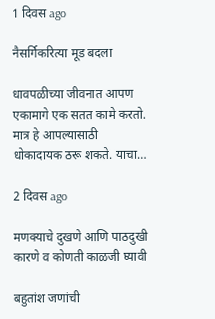1 दिवस ago

नैसर्गिकरित्या मूड बदला

धावपळीच्या जीवनात आपण एकामागे एक सतत कामे करतो. मात्र हे आपल्यासाठी धोकादायक ठरू शकते. याचा…

2 दिवस ago

मणक्याचे दुखणे आणि पाठदुखी कारणे व कोणती काळजी घ्यावी

बहुतांश जणांची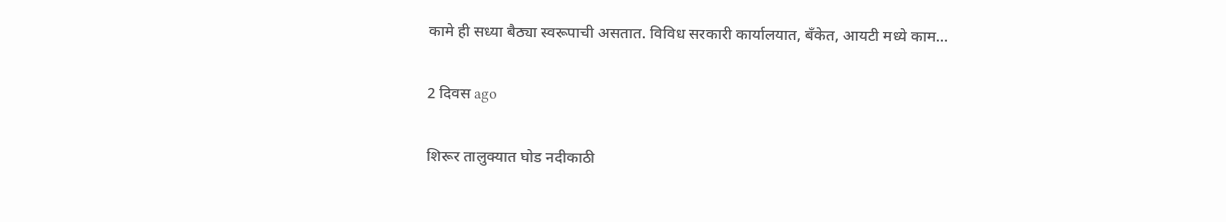कामे ही सध्या बैठ्या स्वरूपाची असतात. विविध सरकारी कार्यालयात, बँकेत, आयटी मध्ये काम…

2 दिवस ago

शिरूर तालुक्यात घोड नदीकाठी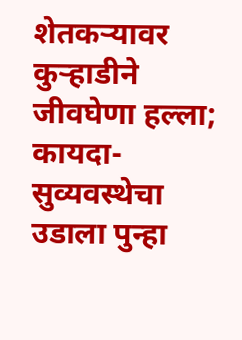शेतकऱ्यावर कुऱ्हाडीने जीवघेणा हल्ला; कायदा-सुव्यवस्थेचा उडाला पुन्हा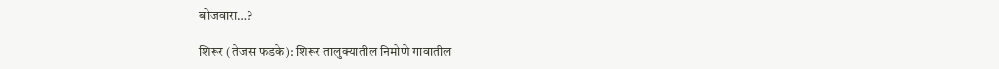बोजवारा…?

शिरूर (तेजस फडके): शिरूर तालुक्यातील निमोणे गावातील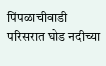पिंपळाचीवाडी परिसरात घोड नदीच्या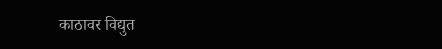काठावर विद्युत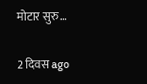मोटार सुरु…

2 दिवस ago